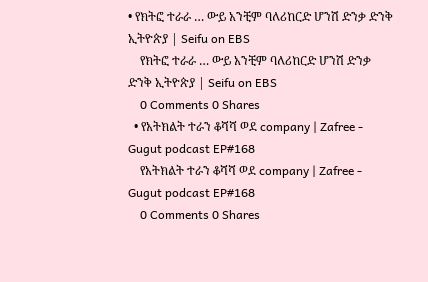• የክትፎ ተራራ … ውይ አንቺም ባለሪከርድ ሆንሽ ድንቃ ድንቅ ኢትዮጵያ | Seifu on EBS
    የክትፎ ተራራ … ውይ አንቺም ባለሪከርድ ሆንሽ ድንቃ ድንቅ ኢትዮጵያ | Seifu on EBS
    0 Comments 0 Shares
  • የአትክልት ተራን ቆሻሻ ወደ company | Zafree - Gugut podcast EP#168
    የአትክልት ተራን ቆሻሻ ወደ company | Zafree - Gugut podcast EP#168
    0 Comments 0 Shares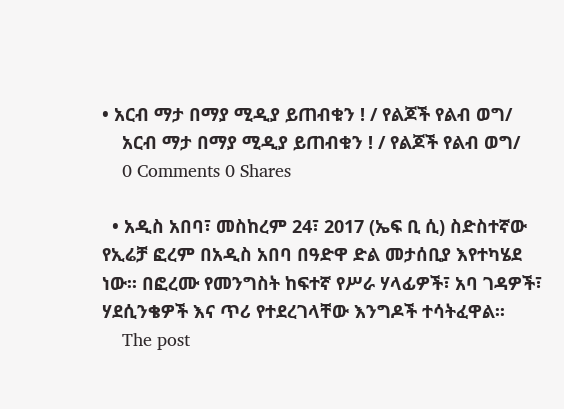• አርብ ማታ በማያ ሚዲያ ይጠብቁን ! / የልጆች የልብ ወግ/
    አርብ ማታ በማያ ሚዲያ ይጠብቁን ! / የልጆች የልብ ወግ/
    0 Comments 0 Shares

  • አዲስ አበባ፣ መስከረም 24፣ 2017 (ኤፍ ቢ ሲ) ስድስተኛው የኢሬቻ ፎረም በአዲስ አበባ በዓድዋ ድል መታሰቢያ እየተካሄደ ነው፡፡ በፎረሙ የመንግስት ከፍተኛ የሥራ ሃላፊዎች፣ አባ ገዳዎች፣ ሃደሲንቄዎች እና ጥሪ የተደረገላቸው እንግዶች ተሳትፈዋል፡፡
    The post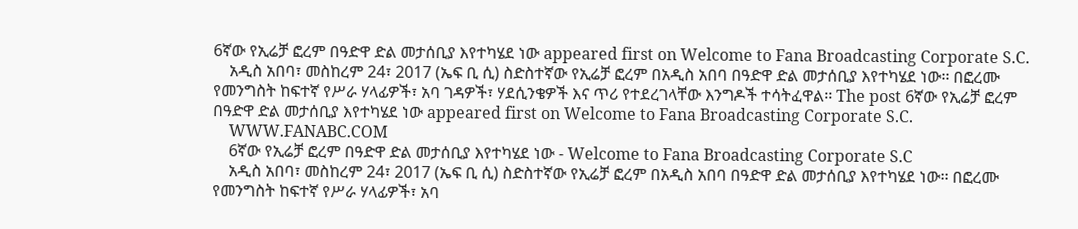6ኛው የኢሬቻ ፎረም በዓድዋ ድል መታሰቢያ እየተካሄደ ነው appeared first on Welcome to Fana Broadcasting Corporate S.C.
    አዲስ አበባ፣ መስከረም 24፣ 2017 (ኤፍ ቢ ሲ) ስድስተኛው የኢሬቻ ፎረም በአዲስ አበባ በዓድዋ ድል መታሰቢያ እየተካሄደ ነው፡፡ በፎረሙ የመንግስት ከፍተኛ የሥራ ሃላፊዎች፣ አባ ገዳዎች፣ ሃደሲንቄዎች እና ጥሪ የተደረገላቸው እንግዶች ተሳትፈዋል፡፡ The post 6ኛው የኢሬቻ ፎረም በዓድዋ ድል መታሰቢያ እየተካሄደ ነው appeared first on Welcome to Fana Broadcasting Corporate S.C.
    WWW.FANABC.COM
    6ኛው የኢሬቻ ፎረም በዓድዋ ድል መታሰቢያ እየተካሄደ ነው - Welcome to Fana Broadcasting Corporate S.C
    አዲስ አበባ፣ መስከረም 24፣ 2017 (ኤፍ ቢ ሲ) ስድስተኛው የኢሬቻ ፎረም በአዲስ አበባ በዓድዋ ድል መታሰቢያ እየተካሄደ ነው፡፡ በፎረሙ የመንግስት ከፍተኛ የሥራ ሃላፊዎች፣ አባ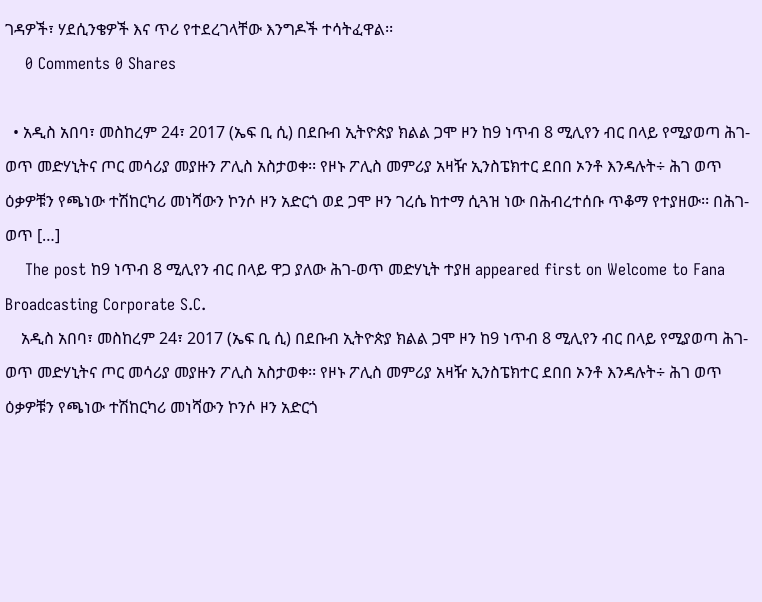ገዳዎች፣ ሃደሲንቄዎች እና ጥሪ የተደረገላቸው እንግዶች ተሳትፈዋል፡፡
    0 Comments 0 Shares

  • አዲስ አበባ፣ መስከረም 24፣ 2017 (ኤፍ ቢ ሲ) በደቡብ ኢትዮጵያ ክልል ጋሞ ዞን ከ9 ነጥብ 8 ሚሊየን ብር በላይ የሚያወጣ ሕገ-ወጥ መድሃኒትና ጦር መሳሪያ መያዙን ፖሊስ አስታወቀ፡፡ የዞኑ ፖሊስ መምሪያ አዛዥ ኢንስፔክተር ደበበ ኦንቶ እንዳሉት÷ ሕገ ወጥ ዕቃዎቹን የጫነው ተሽከርካሪ መነሻውን ኮንሶ ዞን አድርጎ ወደ ጋሞ ዞን ገረሴ ከተማ ሲጓዝ ነው በሕብረተሰቡ ጥቆማ የተያዘው፡፡ በሕገ-ወጥ […]
    The post ከ9 ነጥብ 8 ሚሊየን ብር በላይ ዋጋ ያለው ሕገ-ወጥ መድሃኒት ተያዘ appeared first on Welcome to Fana Broadcasting Corporate S.C.
    አዲስ አበባ፣ መስከረም 24፣ 2017 (ኤፍ ቢ ሲ) በደቡብ ኢትዮጵያ ክልል ጋሞ ዞን ከ9 ነጥብ 8 ሚሊየን ብር በላይ የሚያወጣ ሕገ-ወጥ መድሃኒትና ጦር መሳሪያ መያዙን ፖሊስ አስታወቀ፡፡ የዞኑ ፖሊስ መምሪያ አዛዥ ኢንስፔክተር ደበበ ኦንቶ እንዳሉት÷ ሕገ ወጥ ዕቃዎቹን የጫነው ተሽከርካሪ መነሻውን ኮንሶ ዞን አድርጎ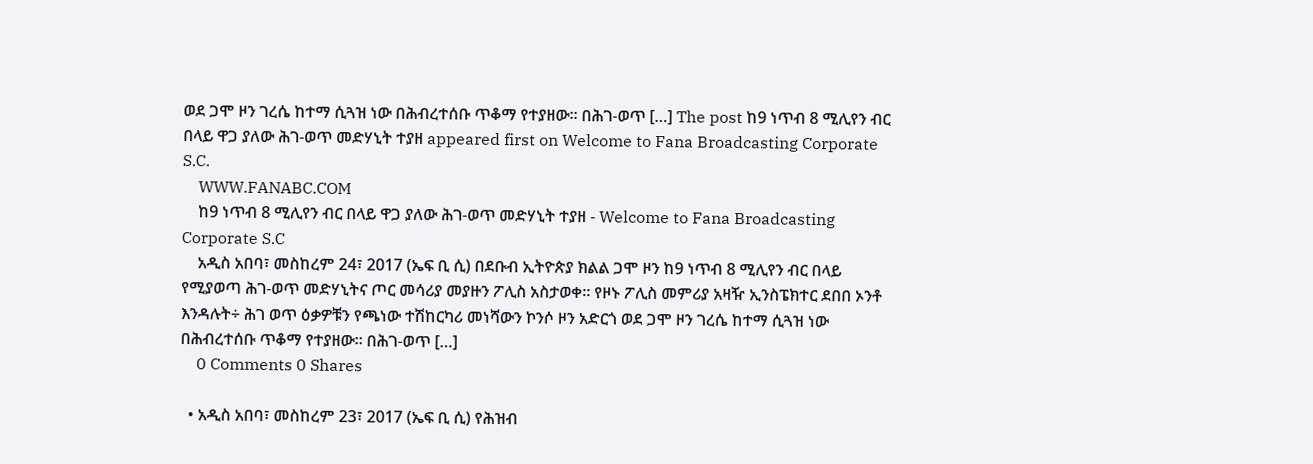ወደ ጋሞ ዞን ገረሴ ከተማ ሲጓዝ ነው በሕብረተሰቡ ጥቆማ የተያዘው፡፡ በሕገ-ወጥ […] The post ከ9 ነጥብ 8 ሚሊየን ብር በላይ ዋጋ ያለው ሕገ-ወጥ መድሃኒት ተያዘ appeared first on Welcome to Fana Broadcasting Corporate S.C.
    WWW.FANABC.COM
    ከ9 ነጥብ 8 ሚሊየን ብር በላይ ዋጋ ያለው ሕገ-ወጥ መድሃኒት ተያዘ - Welcome to Fana Broadcasting Corporate S.C
    አዲስ አበባ፣ መስከረም 24፣ 2017 (ኤፍ ቢ ሲ) በደቡብ ኢትዮጵያ ክልል ጋሞ ዞን ከ9 ነጥብ 8 ሚሊየን ብር በላይ የሚያወጣ ሕገ-ወጥ መድሃኒትና ጦር መሳሪያ መያዙን ፖሊስ አስታወቀ፡፡ የዞኑ ፖሊስ መምሪያ አዛዥ ኢንስፔክተር ደበበ ኦንቶ እንዳሉት÷ ሕገ ወጥ ዕቃዎቹን የጫነው ተሽከርካሪ መነሻውን ኮንሶ ዞን አድርጎ ወደ ጋሞ ዞን ገረሴ ከተማ ሲጓዝ ነው በሕብረተሰቡ ጥቆማ የተያዘው፡፡ በሕገ-ወጥ […]
    0 Comments 0 Shares

  • አዲስ አበባ፣ መስከረም 23፣ 2017 (ኤፍ ቢ ሲ) የሕዝብ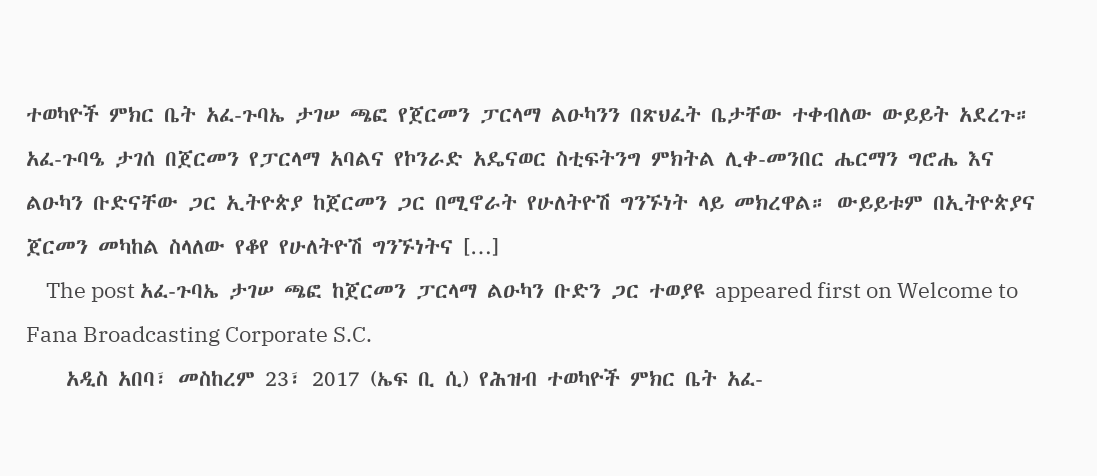ተወካዮች ምክር ቤት አፈ-ጉባኤ ታገሠ ጫፎ የጀርመን ፓርላማ ልዑካንን በጽህፈት ቤታቸው ተቀብለው ውይይት አደረጉ። አፈ-ጉባዔ ታገሰ በጀርመን የፓርላማ አባልና የኮንራድ አዴናወር ስቲፍትንግ ምክትል ሊቀ-መንበር ሔርማን ግሮሔ እና ልዑካን ቡድናቸው ጋር ኢትዮጵያ ከጀርመን ጋር በሚኖራት የሁለትዮሽ ግንኙነት ላይ መክረዋል። ውይይቱም በኢትዮጵያና ጀርመን መካከል ስላለው የቆየ የሁለትዮሽ ግንኙነትና […]
    The post አፈ-ጉባኤ ታገሠ ጫፎ ከጀርመን ፓርላማ ልዑካን ቡድን ጋር ተወያዩ appeared first on Welcome to Fana Broadcasting Corporate S.C.
    አዲስ አበባ፣ መስከረም 23፣ 2017 (ኤፍ ቢ ሲ) የሕዝብ ተወካዮች ምክር ቤት አፈ-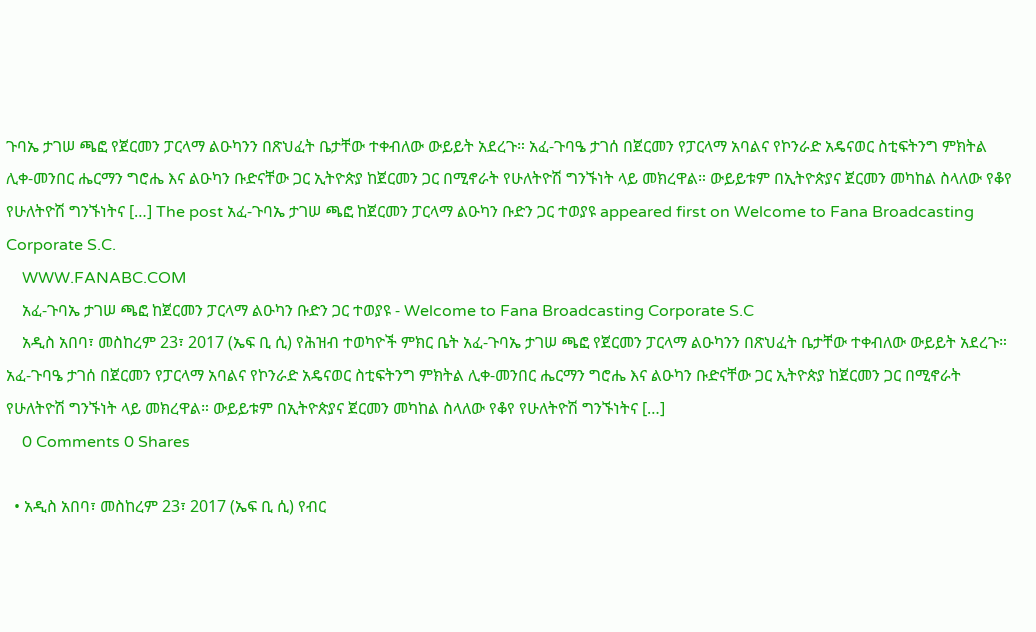ጉባኤ ታገሠ ጫፎ የጀርመን ፓርላማ ልዑካንን በጽህፈት ቤታቸው ተቀብለው ውይይት አደረጉ። አፈ-ጉባዔ ታገሰ በጀርመን የፓርላማ አባልና የኮንራድ አዴናወር ስቲፍትንግ ምክትል ሊቀ-መንበር ሔርማን ግሮሔ እና ልዑካን ቡድናቸው ጋር ኢትዮጵያ ከጀርመን ጋር በሚኖራት የሁለትዮሽ ግንኙነት ላይ መክረዋል። ውይይቱም በኢትዮጵያና ጀርመን መካከል ስላለው የቆየ የሁለትዮሽ ግንኙነትና […] The post አፈ-ጉባኤ ታገሠ ጫፎ ከጀርመን ፓርላማ ልዑካን ቡድን ጋር ተወያዩ appeared first on Welcome to Fana Broadcasting Corporate S.C.
    WWW.FANABC.COM
    አፈ-ጉባኤ ታገሠ ጫፎ ከጀርመን ፓርላማ ልዑካን ቡድን ጋር ተወያዩ - Welcome to Fana Broadcasting Corporate S.C
    አዲስ አበባ፣ መስከረም 23፣ 2017 (ኤፍ ቢ ሲ) የሕዝብ ተወካዮች ምክር ቤት አፈ-ጉባኤ ታገሠ ጫፎ የጀርመን ፓርላማ ልዑካንን በጽህፈት ቤታቸው ተቀብለው ውይይት አደረጉ። አፈ-ጉባዔ ታገሰ በጀርመን የፓርላማ አባልና የኮንራድ አዴናወር ስቲፍትንግ ምክትል ሊቀ-መንበር ሔርማን ግሮሔ እና ልዑካን ቡድናቸው ጋር ኢትዮጵያ ከጀርመን ጋር በሚኖራት የሁለትዮሽ ግንኙነት ላይ መክረዋል። ውይይቱም በኢትዮጵያና ጀርመን መካከል ስላለው የቆየ የሁለትዮሽ ግንኙነትና […]
    0 Comments 0 Shares

  • አዲስ አበባ፣ መስከረም 23፣ 2017 (ኤፍ ቢ ሲ) የብር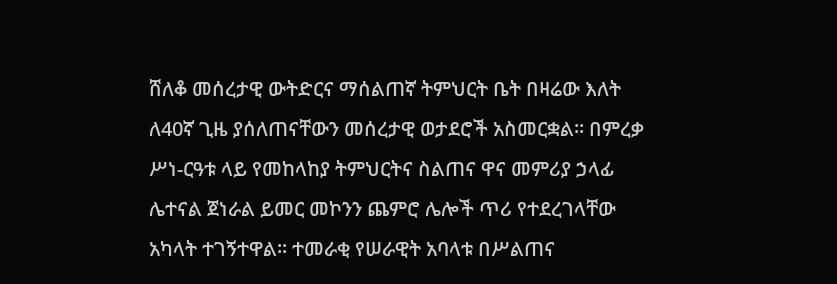ሸለቆ መሰረታዊ ውትድርና ማሰልጠኛ ትምህርት ቤት በዛሬው እለት ለ40ኛ ጊዜ ያሰለጠናቸውን መሰረታዊ ወታደሮች አስመርቋል። በምረቃ ሥነ-ርዓቱ ላይ የመከላከያ ትምህርትና ስልጠና ዋና መምሪያ ኃላፊ ሌተናል ጀነራል ይመር መኮንን ጨምሮ ሌሎች ጥሪ የተደረገላቸው አካላት ተገኝተዋል፡፡ ተመራቂ የሠራዊት አባላቱ በሥልጠና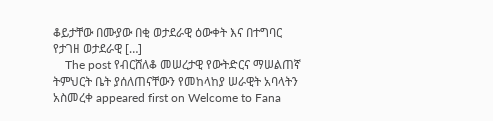ቆይታቸው በሙያው በቂ ወታደራዊ ዕውቀት እና በተግባር የታገዘ ወታደራዊ […]
    The post የብርሸለቆ መሠረታዊ የውትድርና ማሠልጠኛ ትምህርት ቤት ያሰለጠናቸውን የመከላከያ ሠራዊት አባላትን አስመረቀ appeared first on Welcome to Fana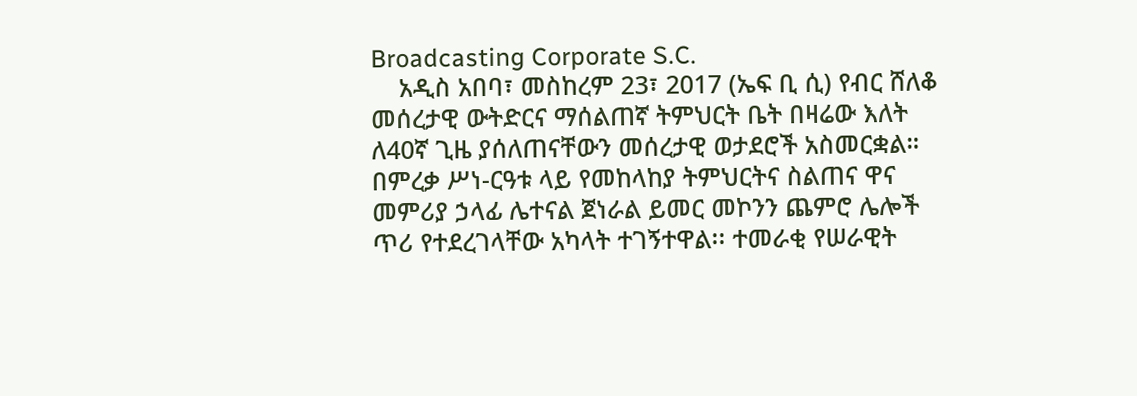Broadcasting Corporate S.C.
    አዲስ አበባ፣ መስከረም 23፣ 2017 (ኤፍ ቢ ሲ) የብር ሸለቆ መሰረታዊ ውትድርና ማሰልጠኛ ትምህርት ቤት በዛሬው እለት ለ40ኛ ጊዜ ያሰለጠናቸውን መሰረታዊ ወታደሮች አስመርቋል። በምረቃ ሥነ-ርዓቱ ላይ የመከላከያ ትምህርትና ስልጠና ዋና መምሪያ ኃላፊ ሌተናል ጀነራል ይመር መኮንን ጨምሮ ሌሎች ጥሪ የተደረገላቸው አካላት ተገኝተዋል፡፡ ተመራቂ የሠራዊት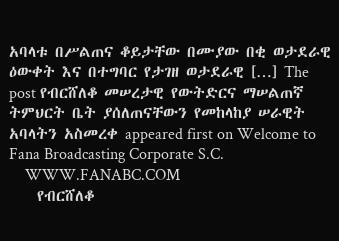አባላቱ በሥልጠና ቆይታቸው በሙያው በቂ ወታደራዊ ዕውቀት እና በተግባር የታገዘ ወታደራዊ […] The post የብርሸለቆ መሠረታዊ የውትድርና ማሠልጠኛ ትምህርት ቤት ያሰለጠናቸውን የመከላከያ ሠራዊት አባላትን አስመረቀ appeared first on Welcome to Fana Broadcasting Corporate S.C.
    WWW.FANABC.COM
    የብርሸለቆ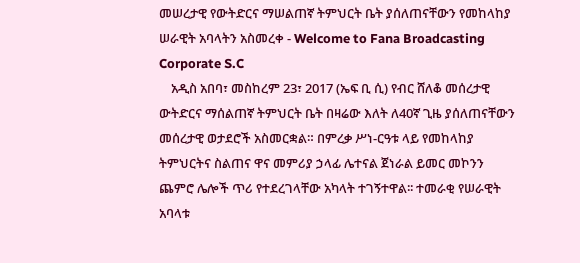መሠረታዊ የውትድርና ማሠልጠኛ ትምህርት ቤት ያሰለጠናቸውን የመከላከያ ሠራዊት አባላትን አስመረቀ - Welcome to Fana Broadcasting Corporate S.C
    አዲስ አበባ፣ መስከረም 23፣ 2017 (ኤፍ ቢ ሲ) የብር ሸለቆ መሰረታዊ ውትድርና ማሰልጠኛ ትምህርት ቤት በዛሬው እለት ለ40ኛ ጊዜ ያሰለጠናቸውን መሰረታዊ ወታደሮች አስመርቋል። በምረቃ ሥነ-ርዓቱ ላይ የመከላከያ ትምህርትና ስልጠና ዋና መምሪያ ኃላፊ ሌተናል ጀነራል ይመር መኮንን ጨምሮ ሌሎች ጥሪ የተደረገላቸው አካላት ተገኝተዋል፡፡ ተመራቂ የሠራዊት አባላቱ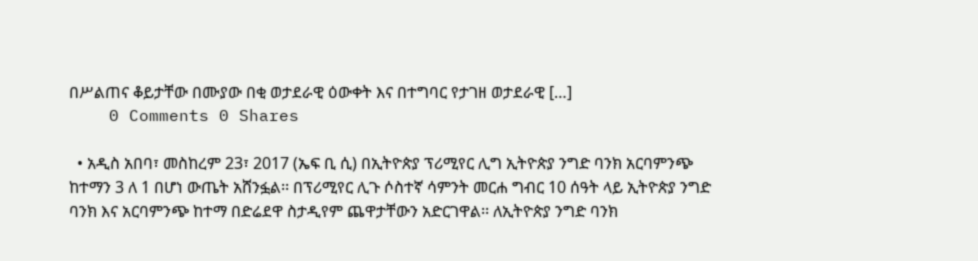በሥልጠና ቆይታቸው በሙያው በቂ ወታደራዊ ዕውቀት እና በተግባር የታገዘ ወታደራዊ […]
    0 Comments 0 Shares

  • አዲስ አበባ፣ መስከረም 23፣ 2017 (ኤፍ ቢ ሲ) በኢትዮጵያ ፕሪሚየር ሊግ ኢትዮጵያ ንግድ ባንክ አርባምንጭ ከተማን 3 ለ 1 በሆነ ውጤት አሸንፏል፡፡ በፕሪሚየር ሊጉ ሶስተኛ ሳምንት መርሐ ግብር 10 ሰዓት ላይ ኢትዮጵያ ንግድ ባንክ እና አርባምንጭ ከተማ በድሬደዋ ስታዲየም ጨዋታቸውን አድርገዋል፡፡ ለኢትዮጵያ ንግድ ባንክ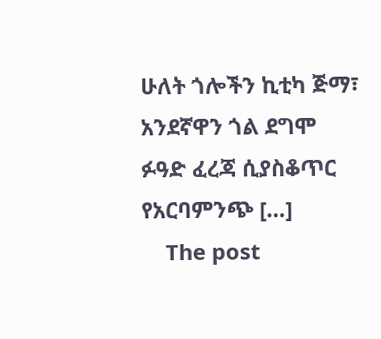ሁለት ጎሎችን ኪቲካ ጅማ፣ አንደኛዋን ጎል ደግሞ ፉዓድ ፈረጃ ሲያስቆጥር የአርባምንጭ […]
    The post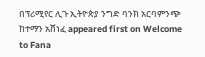በፕሪሚየር ሊጉ ኢትዮጵያ ንግድ ባንክ አርባምንጭ ከተማን አሸነፈ appeared first on Welcome to Fana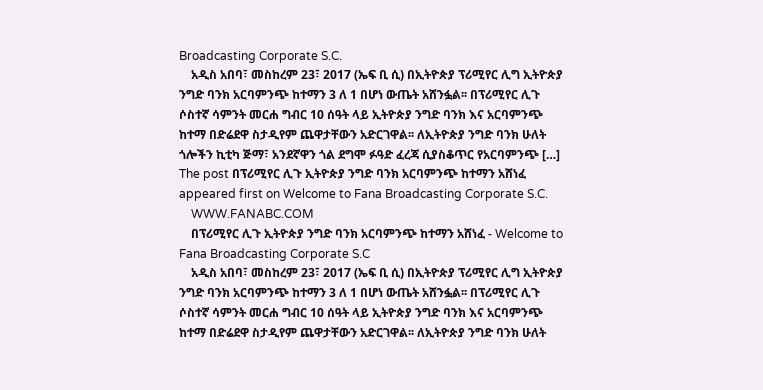Broadcasting Corporate S.C.
    አዲስ አበባ፣ መስከረም 23፣ 2017 (ኤፍ ቢ ሲ) በኢትዮጵያ ፕሪሚየር ሊግ ኢትዮጵያ ንግድ ባንክ አርባምንጭ ከተማን 3 ለ 1 በሆነ ውጤት አሸንፏል፡፡ በፕሪሚየር ሊጉ ሶስተኛ ሳምንት መርሐ ግብር 10 ሰዓት ላይ ኢትዮጵያ ንግድ ባንክ እና አርባምንጭ ከተማ በድሬደዋ ስታዲየም ጨዋታቸውን አድርገዋል፡፡ ለኢትዮጵያ ንግድ ባንክ ሁለት ጎሎችን ኪቲካ ጅማ፣ አንደኛዋን ጎል ደግሞ ፉዓድ ፈረጃ ሲያስቆጥር የአርባምንጭ […] The post በፕሪሚየር ሊጉ ኢትዮጵያ ንግድ ባንክ አርባምንጭ ከተማን አሸነፈ appeared first on Welcome to Fana Broadcasting Corporate S.C.
    WWW.FANABC.COM
    በፕሪሚየር ሊጉ ኢትዮጵያ ንግድ ባንክ አርባምንጭ ከተማን አሸነፈ - Welcome to Fana Broadcasting Corporate S.C
    አዲስ አበባ፣ መስከረም 23፣ 2017 (ኤፍ ቢ ሲ) በኢትዮጵያ ፕሪሚየር ሊግ ኢትዮጵያ ንግድ ባንክ አርባምንጭ ከተማን 3 ለ 1 በሆነ ውጤት አሸንፏል፡፡ በፕሪሚየር ሊጉ ሶስተኛ ሳምንት መርሐ ግብር 10 ሰዓት ላይ ኢትዮጵያ ንግድ ባንክ እና አርባምንጭ ከተማ በድሬደዋ ስታዲየም ጨዋታቸውን አድርገዋል፡፡ ለኢትዮጵያ ንግድ ባንክ ሁለት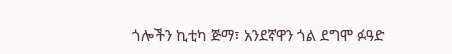ጎሎችን ኪቲካ ጅማ፣ አንደኛዋን ጎል ደግሞ ፉዓድ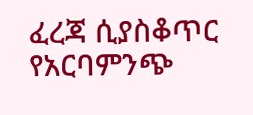ፈረጃ ሲያስቆጥር የአርባምንጭ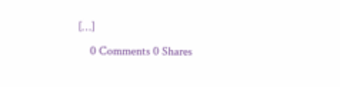[…]
    0 Comments 0 Shares